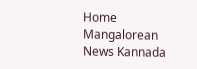Home Mangalorean News Kannada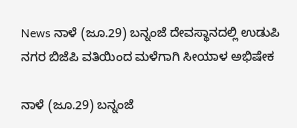News ನಾಳೆ (ಜೂ.29) ಬನ್ನಂಜೆ ದೇವಸ್ಥಾನದಲ್ಲಿ ಉಡುಪಿ ನಗರ ಬಿಜೆಪಿ ವತಿಯಿಂದ ಮಳೆಗಾಗಿ ಸೀಯಾಳ ಅಭಿಷೇಕ

ನಾಳೆ (ಜೂ.29) ಬನ್ನಂಜೆ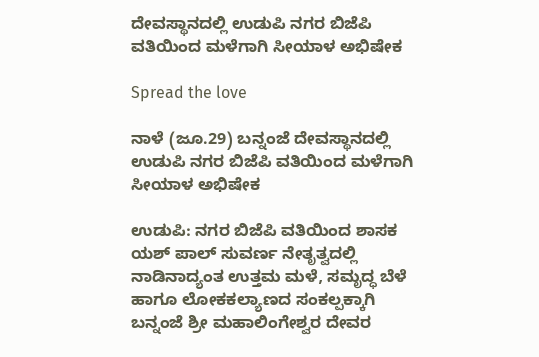ದೇವಸ್ಥಾನದಲ್ಲಿ ಉಡುಪಿ ನಗರ ಬಿಜೆಪಿ ವತಿಯಿಂದ ಮಳೆಗಾಗಿ ಸೀಯಾಳ ಅಭಿಷೇಕ

Spread the love

ನಾಳೆ (ಜೂ.29) ಬನ್ನಂಜೆ ದೇವಸ್ಥಾನದಲ್ಲಿ ಉಡುಪಿ ನಗರ ಬಿಜೆಪಿ ವತಿಯಿಂದ ಮಳೆಗಾಗಿ ಸೀಯಾಳ ಅಭಿಷೇಕ

ಉಡುಪಿ: ನಗರ ಬಿಜೆಪಿ ವತಿಯಿಂದ ಶಾಸಕ ಯಶ್ ಪಾಲ್ ಸುವರ್ಣ ನೇತೃತ್ವದಲ್ಲಿ ನಾಡಿನಾದ್ಯಂತ ಉತ್ತಮ ಮಳೆ, ಸಮೃದ್ಧ ಬೆಳೆ ಹಾಗೂ ಲೋಕಕಲ್ಯಾಣದ ಸಂಕಲ್ಪಕ್ಕಾಗಿ ಬನ್ನಂಜೆ ಶ್ರೀ ಮಹಾಲಿಂಗೇಶ್ವರ ದೇವರ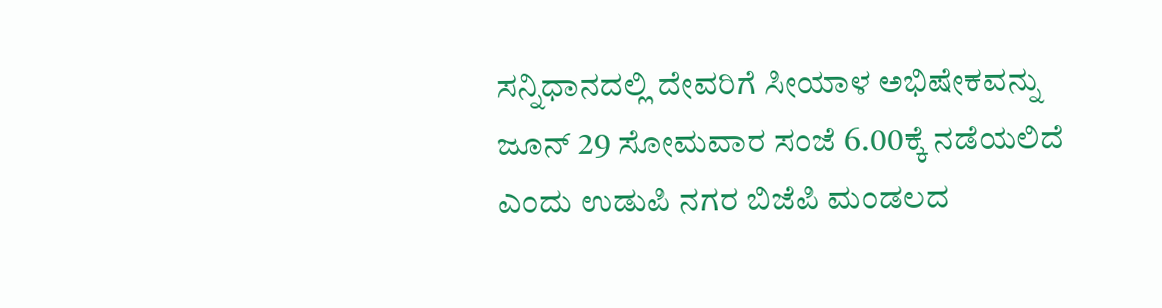ಸನ್ನಿಧಾನದಲ್ಲಿ ದೇವರಿಗೆ ಸೀಯಾಳ ಅಭಿಷೇಕವನ್ನು ಜೂನ್ 29 ಸೋಮವಾರ ಸಂಜೆ 6.00ಕ್ಕೆ ನಡೆಯಲಿದೆ ಎಂದು ಉಡುಪಿ ನಗರ ಬಿಜೆಪಿ ಮಂಡಲದ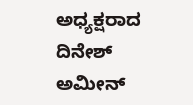ಅಧ್ಯಕ್ಷರಾದ ದಿನೇಶ್ ಅಮೀನ್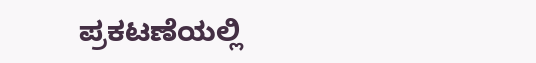ಪ್ರಕಟಣೆಯಲ್ಲಿ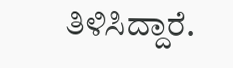ತಿಳಿಸಿದ್ದಾರೆ.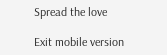Spread the love

Exit mobile version